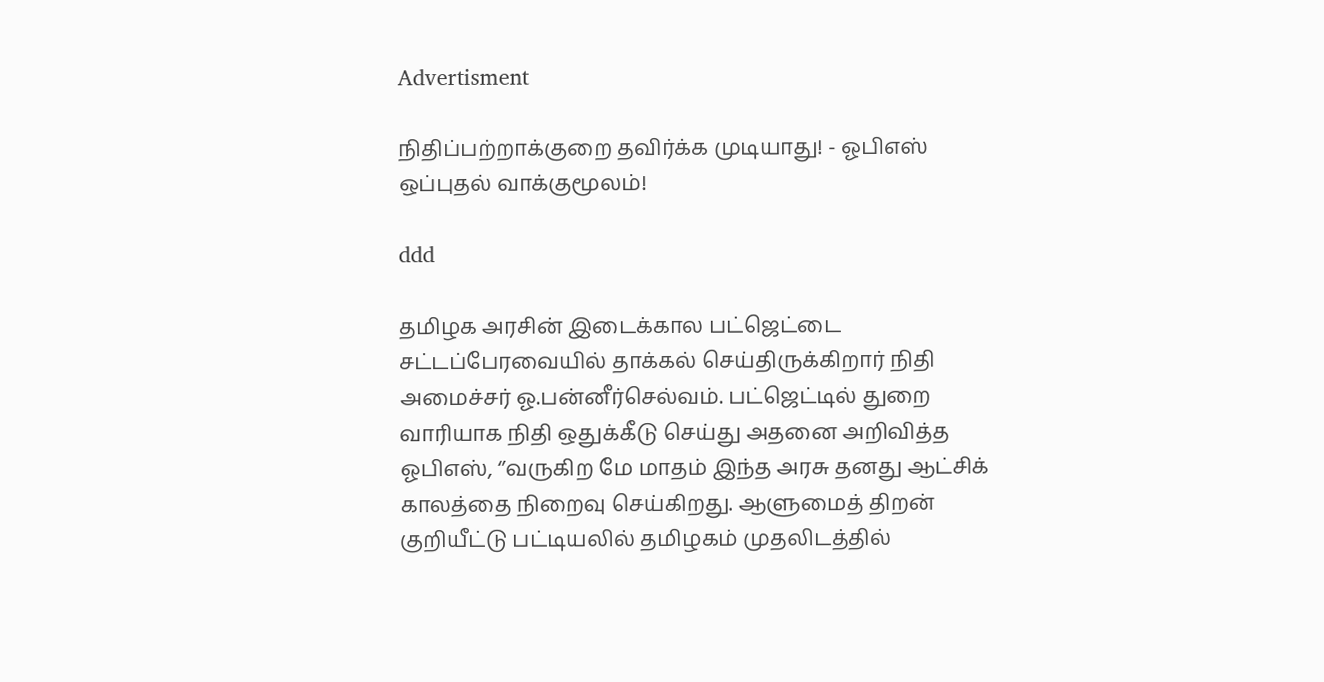Advertisment

நிதிப்பற்றாக்குறை தவிர்க்க முடியாது! - ஓபிஎஸ் ஒப்புதல் வாக்குமூலம்!

ddd

தமிழக அரசின் இடைக்கால பட்ஜெட்டை சட்டப்பேரவையில் தாக்கல் செய்திருக்கிறார் நிதி அமைச்சர் ஓ.பன்னீர்செல்வம். பட்ஜெட்டில் துறை வாரியாக நிதி ஒதுக்கீடு செய்து அதனை அறிவித்த ஓபிஎஸ், ‘’வருகிற மே மாதம் இந்த அரசு தனது ஆட்சிக் காலத்தை நிறைவு செய்கிறது. ஆளுமைத் திறன் குறியீட்டு பட்டியலில் தமிழகம் முதலிடத்தில்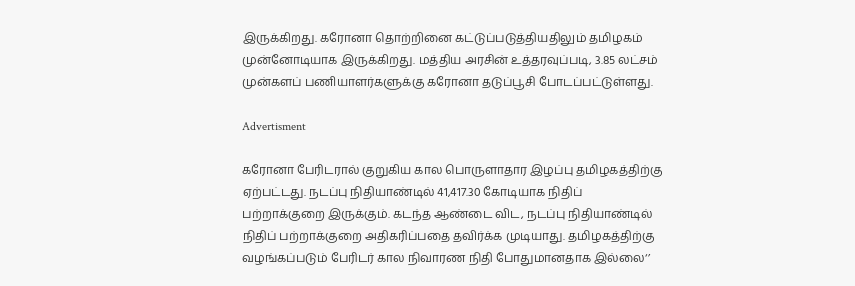இருக்கிறது. கரோனா தொற்றினை கட்டுப்படுத்தியதிலும் தமிழகம் முன்னோடியாக இருக்கிறது. மத்திய அரசின் உத்தரவுப்படி, 3.85 லட்சம் முன்களப் பணியாளர்களுக்கு கரோனா தடுப்பூசி போடப்பட்டுள்ளது.

Advertisment

கரோனா பேரிடரால் குறுகிய கால பொருளாதார இழப்பு தமிழகத்திற்கு ஏற்பட்டது. நடப்பு நிதியாண்டில் 41,417.30 கோடியாக நிதிப் பற்றாக்குறை இருக்கும். கடந்த ஆண்டை விட, நடப்பு நிதியாண்டில் நிதிப் பற்றாக்குறை அதிகரிப்பதை தவிர்க்க முடியாது. தமிழகத்திற்கு வழங்கப்படும் பேரிடர் கால நிவாரண நிதி போதுமானதாக இல்லை‘’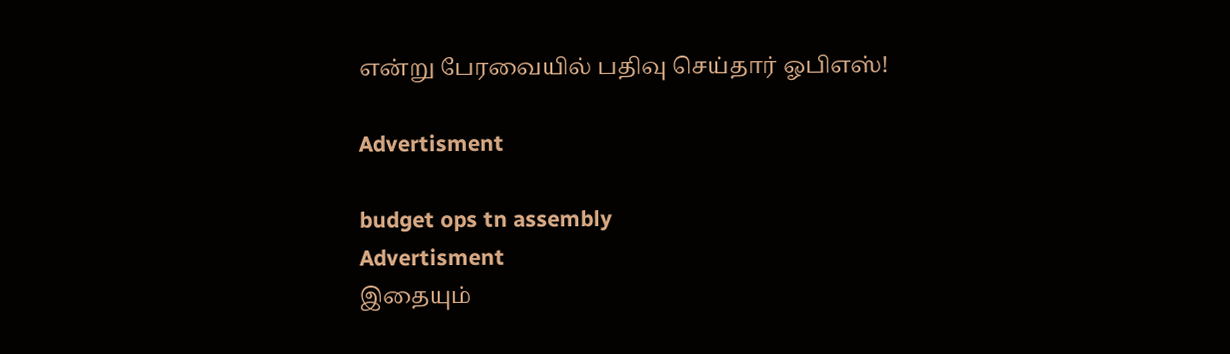என்று பேரவையில் பதிவு செய்தார் ஓபிஎஸ்!

Advertisment

budget ops tn assembly
Advertisment
இதையும்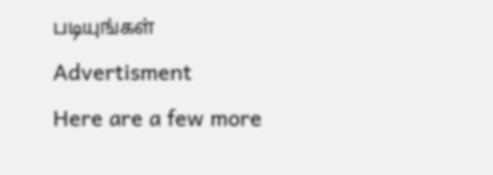படியுங்கள்
Advertisment
Here are a few more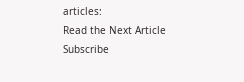articles:
Read the Next Article
Subscribe